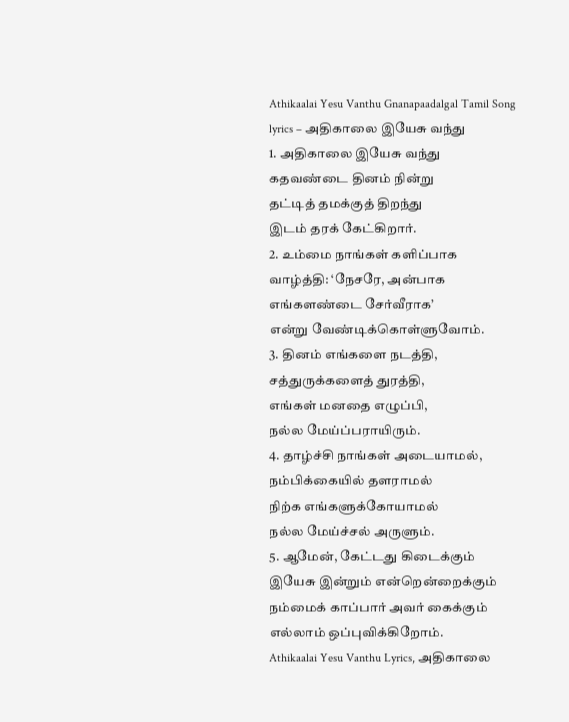Athikaalai Yesu Vanthu Gnanapaadalgal Tamil Song lyrics – அதிகாலை இயேசு வந்து
1. அதிகாலை இயேசு வந்து
கதவண்டை தினம் நின்று
தட்டித் தமக்குத் திறந்து
இடம் தரக் கேட்கிறார்.
2. உம்மை நாங்கள் களிப்பாக
வாழ்த்தி: ‘நேசரே, அன்பாக
எங்களண்டை சேர்வீராக’
என்று வேண்டிக்கொள்ளுவோம்.
3. தினம் எங்களை நடத்தி,
சத்துருக்களைத் துரத்தி,
எங்கள் மனதை எழுப்பி,
நல்ல மேய்ப்பராயிரும்.
4. தாழ்ச்சி நாங்கள் அடையாமல்,
நம்பிக்கையில் தளராமல்
நிற்க எங்களுக்கோயாமல்
நல்ல மேய்ச்சல் அருளும்.
5. ஆமேன், கேட்டது கிடைக்கும்
இயேசு இன்றும் என்றென்றைக்கும்
நம்மைக் காப்பார் அவர் கைக்கும்
எல்லாம் ஒப்புவிக்கிறோம்.
Athikaalai Yesu Vanthu Lyrics, அதிகாலை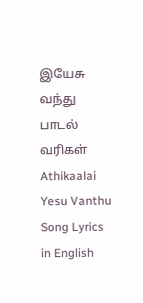இயேசு வந்து பாடல் வரிகள்
Athikaalai Yesu Vanthu Song Lyrics in English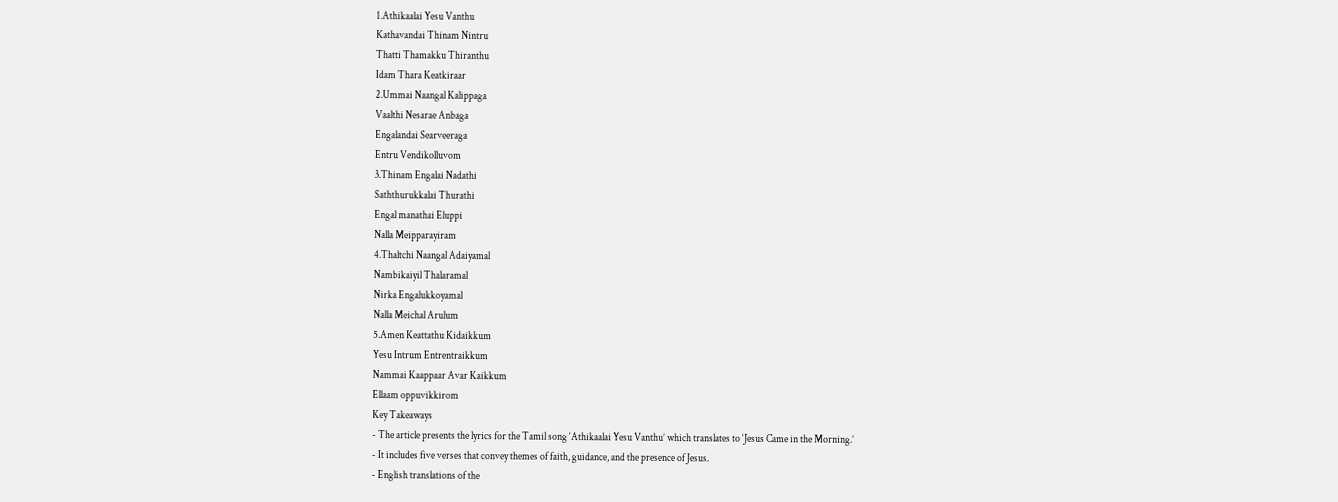1.Athikaalai Yesu Vanthu
Kathavandai Thinam Nintru
Thatti Thamakku Thiranthu
Idam Thara Keatkiraar
2.Ummai Naangal Kalippaga
Vaalthi Nesarae Anbaga
Engalandai Searveeraga
Entru Vendikolluvom
3.Thinam Engalai Nadathi
Saththurukkalai Thurathi
Engal manathai Eluppi
Nalla Meipparayiram
4.Thaltchi Naangal Adaiyamal
Nambikaiyil Thalaramal
Nirka Engalukkoyamal
Nalla Meichal Arulum
5.Amen Keattathu Kidaikkum
Yesu Intrum Entrentraikkum
Nammai Kaappaar Avar Kaikkum
Ellaam oppuvikkirom
Key Takeaways
- The article presents the lyrics for the Tamil song ‘Athikaalai Yesu Vanthu’ which translates to ‘Jesus Came in the Morning.’
- It includes five verses that convey themes of faith, guidance, and the presence of Jesus.
- English translations of the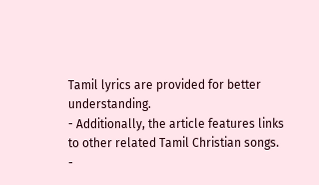Tamil lyrics are provided for better understanding.
- Additionally, the article features links to other related Tamil Christian songs.
-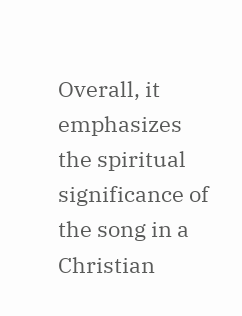Overall, it emphasizes the spiritual significance of the song in a Christian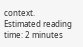context.
Estimated reading time: 2 minutes